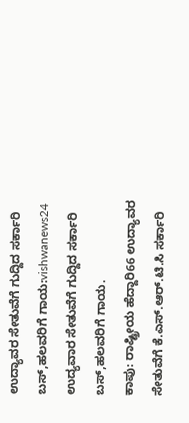ಉದ್ಯಾವರ ಸೇತುವೆಗೆ ಗುದ್ದಿದ ಸರ್ಕಾರಿ ಬಸ್,ಹಲವರಿಗೆ ಗಾಯ:vishwanews24
ಉದ್ಯವಾರ ಸೇತುವೆಗೆ ಗುದ್ದಿದ ಸರ್ಕಾರಿ ಬಸ್,ಹಲವರಿಗೆ ಗಾಯ.
ಕಾಪು: ರಾಷ್ಟ್ರೀಯ ಹೆದ್ದಾರಿ66 ಉದ್ಯಾವರ ಸೇತುವೆಗೆ ಕೆ.ಎಸ್.ಆರ್.ಟಿ.ಸಿ ಸರ್ಕಾರಿ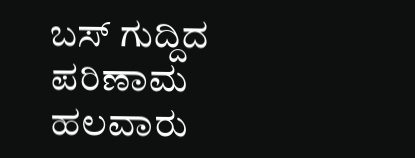ಬಸ್ ಗುದ್ದಿದ ಪರಿಣಾಮ ಹಲವಾರು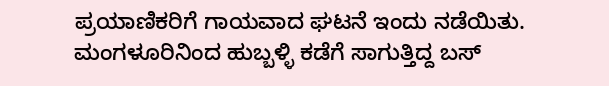ಪ್ರಯಾಣಿಕರಿಗೆ ಗಾಯವಾದ ಘಟನೆ ಇಂದು ನಡೆಯಿತು.
ಮಂಗಳೂರಿನಿಂದ ಹುಬ್ಬಳ್ಳಿ ಕಡೆಗೆ ಸಾಗುತ್ತಿದ್ದ ಬಸ್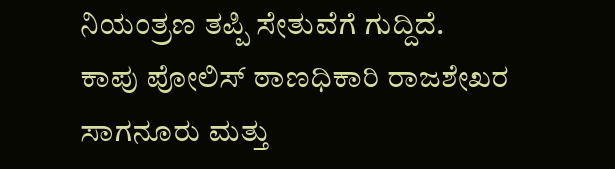ನಿಯಂತ್ರಣ ತಪ್ಪಿ ಸೇತುವೆಗೆ ಗುದ್ದಿದೆ.
ಕಾಪು ಪೋಲಿಸ್ ಠಾಣಧಿಕಾರಿ ರಾಜಶೇಖರ ಸಾಗನೂರು ಮತ್ತು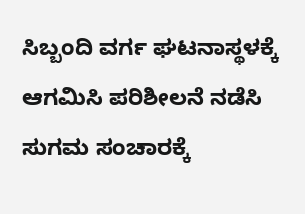ಸಿಬ್ಬಂದಿ ವರ್ಗ ಘಟನಾಸ್ಥಳಕ್ಕೆ ಆಗಮಿಸಿ ಪರಿಶೀಲನೆ ನಡೆಸಿ ಸುಗಮ ಸಂಚಾರಕ್ಕೆ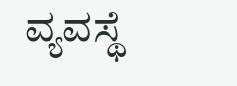ವ್ಯವಸ್ಥೆ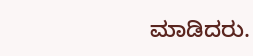ಮಾಡಿದರು.